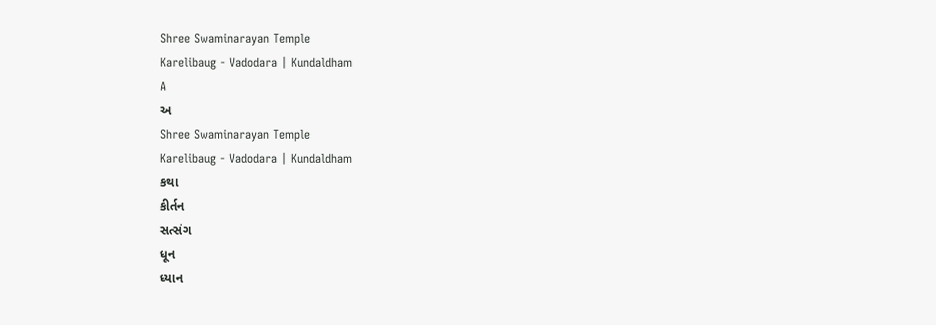Shree Swaminarayan Temple
Karelibaug - Vadodara | Kundaldham
A
અ
Shree Swaminarayan Temple
Karelibaug - Vadodara | Kundaldham
કથા
કીર્તન
સત્સંગ
ધૂન
ધ્યાન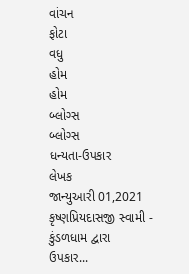વાંચન
ફોટા
વધુ
હોમ
હોમ
બ્લોગ્સ
બ્લોગ્સ
ધન્યતા-ઉપકાર
લેખક
જાન્યુઆરી 01,2021
કૃષ્ણપ્રિયદાસજી સ્વામી - કુંડળધામ દ્વારા
ઉપકાર...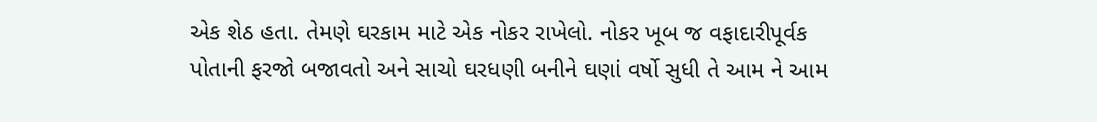એક શેઠ હતા. તેમણે ઘરકામ માટે એક નોકર રાખેલો. નોકર ખૂબ જ વફાદારીપૂર્વક પોતાની ફરજો બજાવતો અને સાચો ઘરધણી બનીને ઘણાં વર્ષો સુધી તે આમ ને આમ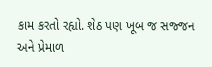કામ કરતો રહ્યો. શેઠ પણ ખૂબ જ સજ્જન અને પ્રેમાળ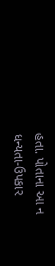હતા. પોતાના આ ન
ધન્યતા-ઉપકાર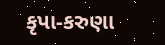કૃપા-કરુણા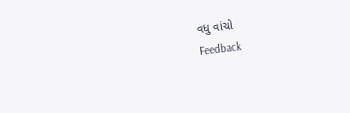વધુ વાંચો
Feedback